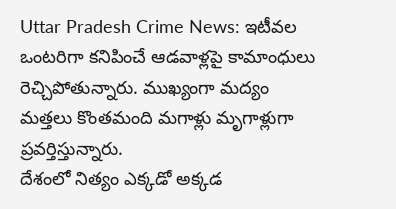Uttar Pradesh Crime News: ఇటీవల ఒంటరిగా కనిపించే ఆడవాళ్లపై కామాంధులు రెచ్చిపోతున్నారు. ముఖ్యంగా మద్యం మత్తలు కొంతమంది మగాళ్లు మృగాళ్లుగా ప్రవర్తిస్తున్నారు.
దేశంలో నిత్యం ఎక్కడో అక్కడ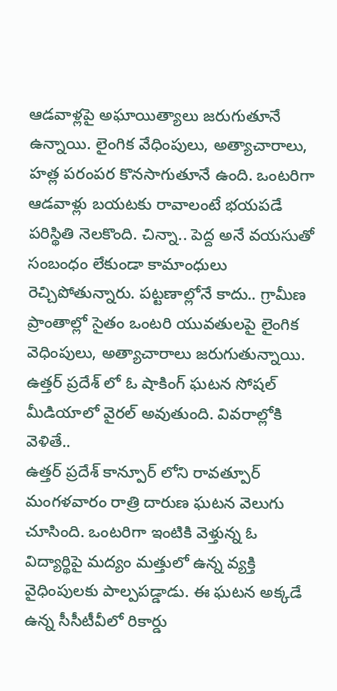ఆడవాళ్లపై అఘాయిత్యాలు జరుగుతూనే ఉన్నాయి. లైంగిక వేధింపులు, అత్యాచారాలు, హత్ల పరంపర కొనసాగుతూనే ఉంది. ఒంటరిగా ఆడవాళ్లు బయటకు రావాలంటే భయపడే పరిస్థితి నెలకొంది. చిన్నా.. పెద్ద అనే వయసుతో సంబంధం లేకుండా కామాంధులు రెచ్చిపోతున్నారు. పట్టణాల్లోనే కాదు.. గ్రామీణ ప్రాంతాల్లో సైతం ఒంటరి యువతులపై లైంగిక వెధింపులు, అత్యాచారాలు జరుగుతున్నాయి. ఉత్తర్ ప్రదేశ్ లో ఓ షాకింగ్ ఘటన సోషల్ మీడియాలో వైరల్ అవుతుంది. వివరాల్లోకి వెళితే..
ఉత్తర్ ప్రదేశ్ కాన్పూర్ లోని రావత్పూర్ మంగళవారం రాత్రి దారుణ ఘటన వెలుగు చూసింది. ఒంటరిగా ఇంటికి వెళ్తున్న ఓ విద్యార్థిపై మద్యం మత్తులో ఉన్న వ్యక్తి వైధింపులకు పాల్పపడ్డాడు. ఈ ఘటన అక్కడే ఉన్న సీసీటీవీలో రికార్డు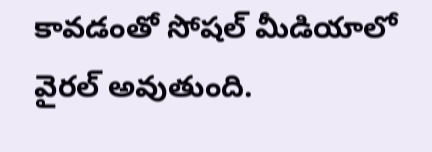కావడంతో సోషల్ మీడియాలో వైరల్ అవుతుంది.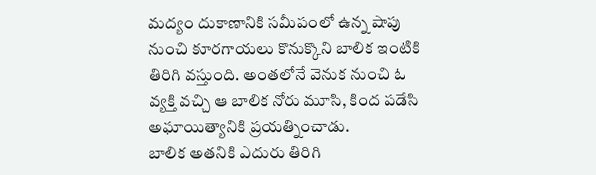మద్యం దుకాణానికి సమీపంలో ఉన్న షాపు నుంచి కూరగాయలు కొనుక్కొని బాలిక ఇంటికి తిరిగి వస్తుంది. అంతలోనే వెనుక నుంచి ఓ వ్యక్తి వచ్చి ఆ బాలిక నోరు మూసి, కింద పడేసి అఘాయిత్యానికి ప్రయత్నించాడు.
బాలిక అతనికి ఎదురు తిరిగి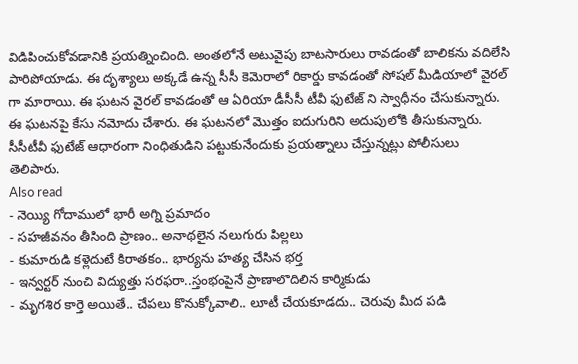విడిపించుకోవడానికి ప్రయత్నించింది. అంతలోనే అటువైపు బాటసారులు రావడంతో బాలికను వదిలేసి పారిపోయాడు. ఈ దృశ్యాలు అక్కడే ఉన్న సీసీ కెమెరాలో రికార్డు కావడంతో సోషల్ మీడియాలో వైరల్ గా మారాయి. ఈ ఘటన వైరల్ కావడంతో ఆ ఏరియా డీసీసీ టీవీ ఫుటేజ్ ని స్వాధీనం చేసుకున్నారు. ఈ ఘటనపై కేసు నమోదు చేశారు. ఈ ఘటనలో మొత్తం ఐదుగురిని అదుపులోకి తీసుకున్నారు. సీసీటీవీ ఫుటేజ్ ఆధారంగా నింధితుడిని పట్టుకునేందుకు ప్రయత్నాలు చేస్తున్నట్లు పోలీసులు తెలిపారు.
Also read
- నెయ్యి గోదాములో భారీ అగ్ని ప్రమాదం
- సహజీవనం తీసింది ప్రాణం.. అనాథలైన నలుగురు పిల్లలు
- కుమారుడి కళ్లెదుటే కిరాతకం.. భార్యను హత్య చేసిన భర్త
- ఇన్వర్టర్ నుంచి విద్యుత్తు సరఫరా..స్తంభంపైనే ప్రాణాలొదిలిన కార్మికుడు
- మృగశిర కార్తె అయితే.. చేపలు కొనుక్కోవాలి.. లూటీ చేయకూడదు.. చెరువు మీద పడి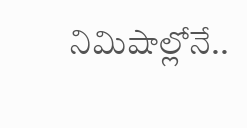నిమిషాల్లోనే..